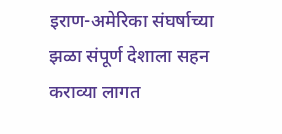इराण-अमेरिका संघर्षाच्या झळा संपूर्ण देशाला सहन कराव्या लागत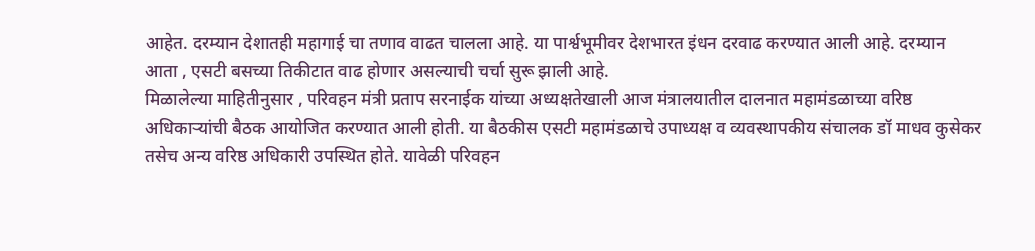आहेत. दरम्यान देशातही महागाई चा तणाव वाढत चालला आहे. या पार्श्वभूमीवर देशभारत इंधन दरवाढ करण्यात आली आहे. दरम्यान आता , एसटी बसच्या तिकीटात वाढ होणार असल्याची चर्चा सुरू झाली आहे.
मिळालेल्या माहितीनुसार , परिवहन मंत्री प्रताप सरनाईक यांच्या अध्यक्षतेखाली आज मंत्रालयातील दालनात महामंडळाच्या वरिष्ठ अधिकाऱ्यांची बैठक आयोजित करण्यात आली होती. या बैठकीस एसटी महामंडळाचे उपाध्यक्ष व व्यवस्थापकीय संचालक डॉ माधव कुसेकर तसेच अन्य वरिष्ठ अधिकारी उपस्थित होते. यावेळी परिवहन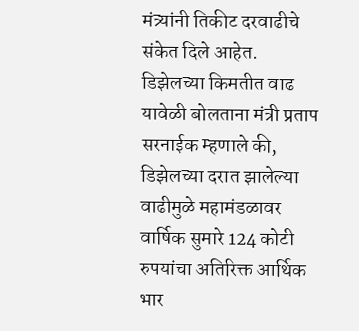मंत्र्यांनी तिकीट दरवाढीचे संकेत दिले आहेत.
डिझेलच्या किमतीत वाढ
यावेळी बोलताना मंत्री प्रताप सरनाईक म्हणाले की, डिझेलच्या दरात झालेल्या वाढीमुळे महामंडळावर वार्षिक सुमारे 124 कोटी रुपयांचा अतिरिक्त आर्थिक भार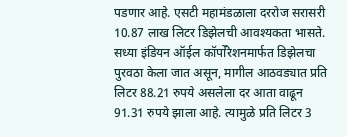पडणार आहे. एसटी महामंडळाला दररोज सरासरी 10.87 लाख लिटर डिझेलची आवश्यकता भासते. सध्या इंडियन ऑईल कॉर्पोरेशनमार्फत डिझेलचा पुरवठा केला जात असून, मागील आठवड्यात प्रति लिटर 88.21 रुपये असलेला दर आता वाढून 91.31 रुपये झाला आहे. त्यामुळे प्रति लिटर 3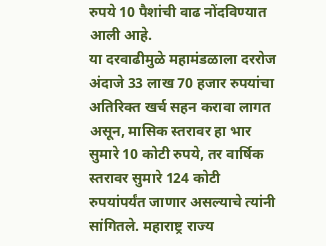रुपये 10 पैशांची वाढ नोंदविण्यात आली आहे.
या दरवाढीमुळे महामंडळाला दररोज अंदाजे 33 लाख 70 हजार रुपयांचा अतिरिक्त खर्च सहन करावा लागत असून, मासिक स्तरावर हा भार सुमारे 10 कोटी रुपये, तर वार्षिक स्तरावर सुमारे 124 कोटी रुपयांपर्यंत जाणार असल्याचे त्यांनी सांगितले. महाराष्ट्र राज्य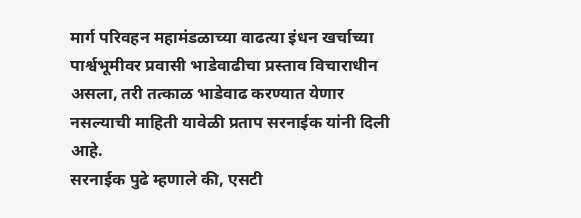मार्ग परिवहन महामंडळाच्या वाढत्या इंधन खर्चाच्या पार्श्वभूमीवर प्रवासी भाडेवाढीचा प्रस्ताव विचाराधीन असला, तरी तत्काळ भाडेवाढ करण्यात येणार नसल्याची माहिती यावेळी प्रताप सरनाईक यांनी दिली आहे.
सरनाईक पुढे म्हणाले की, एसटी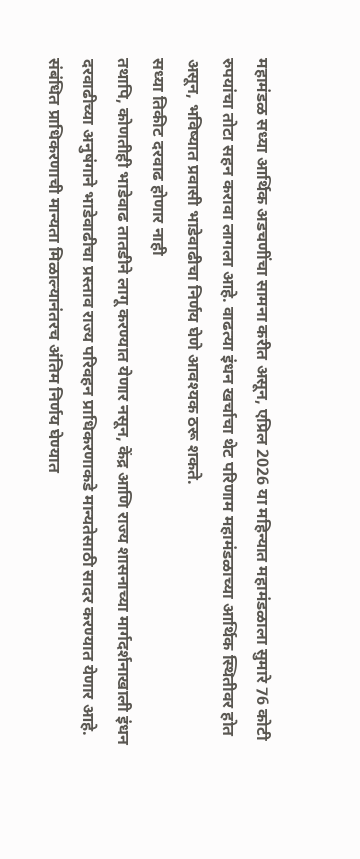महामंडळ सध्या आर्थिक अडचणींचा सामना करीत असून, एप्रिल 2026 या महिन्यात महामंडळाला सुमारे 76 कोटी रुपयांचा तोटा सहन करावा लागला आहे. वाढत्या इंधन खर्चाचा थेट परिणाम महामंडळाच्या आर्थिक स्थितीवर होत असून, भविष्यात प्रवासी भाडेवाढीचा निर्णय घेणे आवश्यक ठरू शकते.
सध्या तिकीट दरवाढ होणार नाही
तथापि, कोणतीही भाडेवाढ तातडीने लागू करण्यात येणार नसून, केंद्र आणि राज्य शासनाच्या मार्गदर्शनाखाली इंधन दरवाढीच्या अनुषंगाने भाडेवाढीचा प्रस्ताव राज्य परिवहन प्राधिकरणाकडे मान्यतेसाठी सादर करण्यात येणार आहे. संबंधित प्राधिकरणाची मान्यता मिळाल्यानंतरच अंतिम निर्णय घेण्यात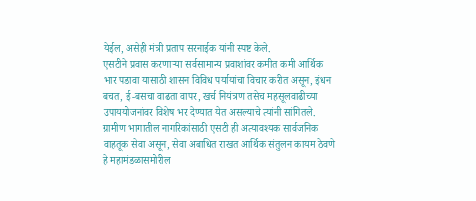येईल, असेही मंत्री प्रताप सरनाईक यांनी स्पष्ट केले.
एसटीने प्रवास करणाऱ्या सर्वसामान्य प्रवाशांवर कमीत कमी आर्थिक भार पडावा यासाठी शासन विविध पर्यायांचा विचार करीत असून, इंधन बचत, ई-बसचा वाढता वापर, खर्च नियंत्रण तसेच महसूलवाढीच्या उपाययोजनांवर विशेष भर देण्यात येत असल्याचे त्यांनी सांगितले. ग्रामीण भागातील नागरिकांसाठी एसटी ही अत्यावश्यक सार्वजनिक वाहतूक सेवा असून, सेवा अबाधित राखत आर्थिक संतुलन कायम ठेवणे हे महामंडळासमोरील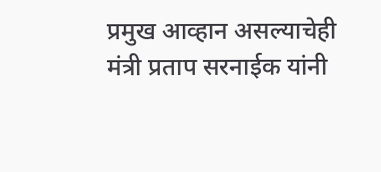प्रमुख आव्हान असल्याचेही मंत्री प्रताप सरनाईक यांनी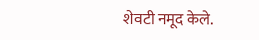शेवटी नमूद केले.